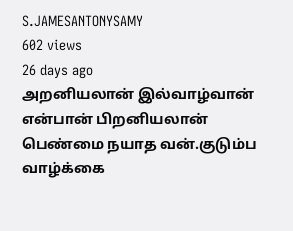S.JAMESANTONYSAMY
602 views
26 days ago
அறனியலான் இல்வாழ்வான் என்பான் பிறனியலான் பெண்மை நயாத வன்.குடும்ப வாழ்க்கை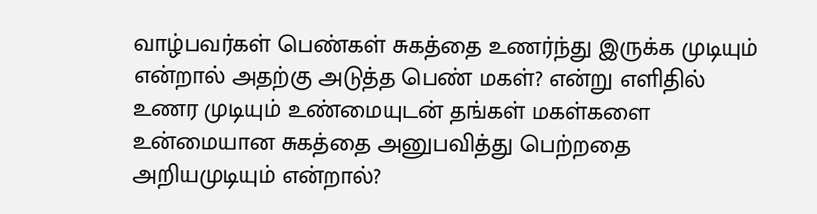வாழ்பவர்கள் பெண்கள் சுகத்தை உணர்ந்து இருக்க முடியும் என்றால் அதற்கு அடுத்த பெண் மகள்? என்று எளிதில் உணர முடியும் உண்மையுடன் தங்கள் மகள்களை உன்மையான சுகத்தை அனுபவித்து பெற்றதை அறியமுடியும் என்றால்?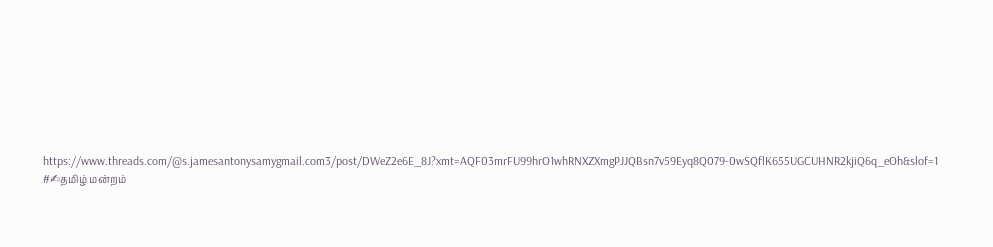https://www.threads.com/@s.jamesantonysamygmail.com3/post/DWeZ2e6E_8J?xmt=AQF03mrFU99hrO1whRNXZXmgPJJQBsn7v59Eyq8Q079-0wSQflK655UGCUHNR2kjiQ6q_eOh&slof=1 #✍தமிழ் மன்றம்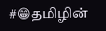#😁தமிழின்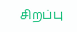சிறப்பு